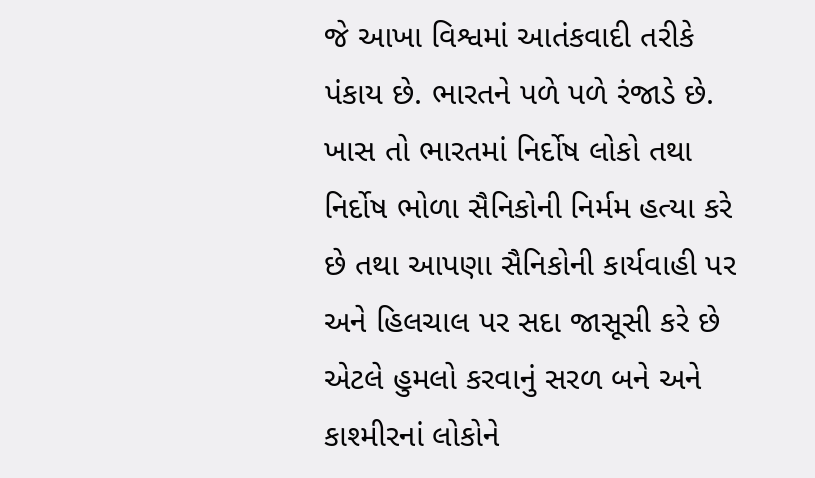જે આખા વિશ્વમાં આતંકવાદી તરીકે પંકાય છે. ભારતને પળે પળે રંજાડે છે. ખાસ તો ભારતમાં નિર્દોષ લોકો તથા નિર્દોષ ભોળા સૈનિકોની નિર્મમ હત્યા કરે છે તથા આપણા સૈનિકોની કાર્યવાહી પર અને હિલચાલ પર સદા જાસૂસી કરે છે એટલે હુમલો કરવાનું સરળ બને અને કાશ્મીરનાં લોકોને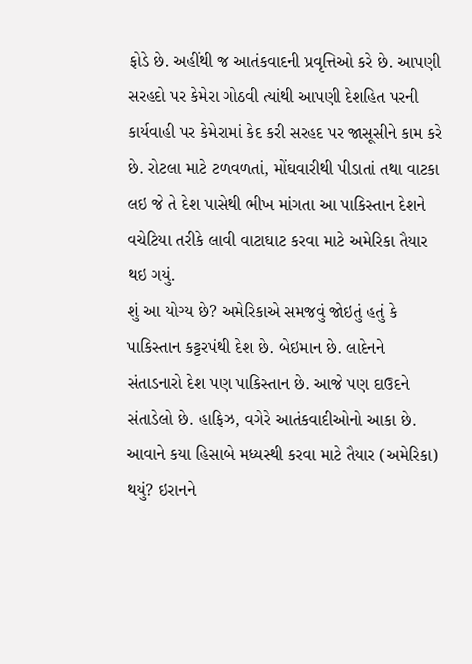ફોડે છે. અહીંથી જ આતંકવાદની પ્રવૃત્તિઓ કરે છે. આપણી સરહદો પર કેમેરા ગોઠવી ત્યાંથી આપણી દેશહિત પરની કાર્યવાહી પર કેમેરામાં કેદ કરી સરહદ પર જાસૂસીને કામ કરે છે. રોટલા માટે ટળવળતાં, મોંઘવારીથી પીડાતાં તથા વાટકા લઇ જે તે દેશ પાસેથી ભીખ માંગતા આ પાકિસ્તાન દેશને વચેટિયા તરીકે લાવી વાટાઘાટ કરવા માટે અમેરિકા તૈયાર થઇ ગયું.
શું આ યોગ્ય છે? અમેરિકાએ સમજવું જોઇતું હતું કે પાકિસ્તાન કટ્ટરપંથી દેશ છે. બેઇમાન છે. લાદેનને સંતાડનારો દેશ પણ પાકિસ્તાન છે. આજે પણ દાઉદને સંતાડેલો છે. હાફિઝ, વગેરે આતંકવાદીઓનો આકા છે. આવાને કયા હિસાબે મધ્યસ્થી કરવા માટે તૈયાર (અમેરિકા) થયું? ઇરાનને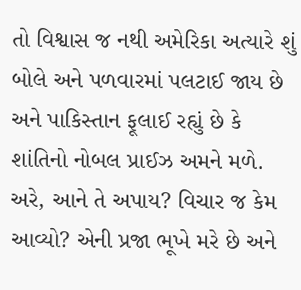તો વિશ્વાસ જ નથી અમેરિકા અત્યારે શું બોલે અને પળવારમાં પલટાઈ જાય છે અને પાકિસ્તાન ફૂલાઈ રહ્યું છે કે શાંતિનો નોબલ પ્રાઈઝ અમને મળે. અરે, આને તે અપાય? વિચાર જ કેમ આવ્યો? એની પ્રજા ભૂખે મરે છે અને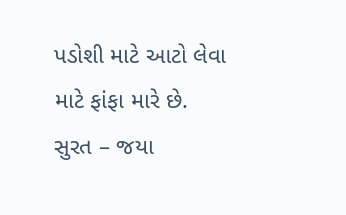પડોશી માટે આટો લેવા માટે ફાંફા મારે છે.
સુરત – જયા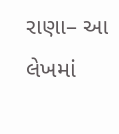રાણા– આ લેખમાં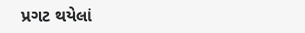પ્રગટ થયેલાં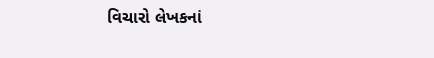વિચારો લેખકનાં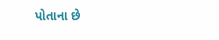પોતાના છે